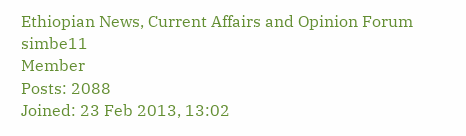Ethiopian News, Current Affairs and Opinion Forum
simbe11
Member
Posts: 2088
Joined: 23 Feb 2013, 13:02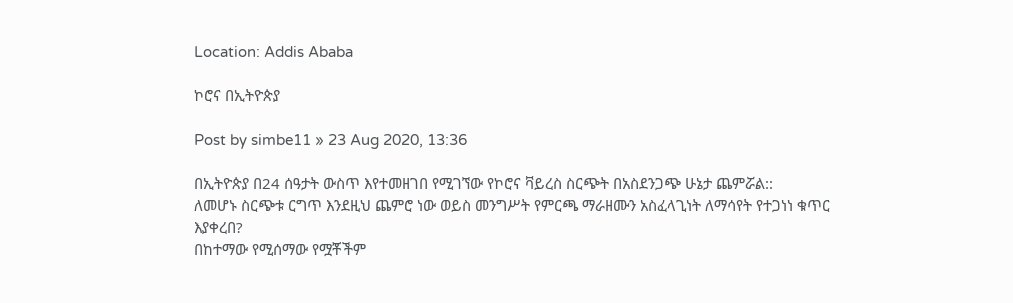Location: Addis Ababa

ኮሮና በኢትዮጵያ

Post by simbe11 » 23 Aug 2020, 13:36

በኢትዮጵያ በ24 ሰዓታት ውስጥ እየተመዘገበ የሚገኘው የኮሮና ቫይረስ ስርጭት በአስደንጋጭ ሁኔታ ጨምሯል::
ለመሆኑ ስርጭቱ ርግጥ እንደዚህ ጨምሮ ነው ወይስ መንግሥት የምርጫ ማራዘሙን አስፈላጊነት ለማሳየት የተጋነነ ቁጥር እያቀረበ?
በከተማው የሚሰማው የሟቾችም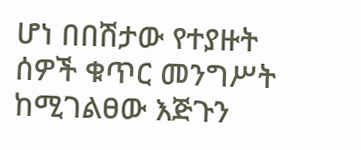ሆነ በበሽታው የተያዙት ሰዎች ቁጥር መንግሥት ከሚገልፀው እጅጉን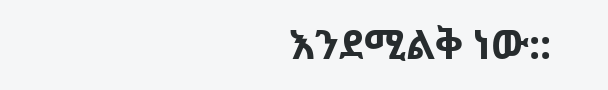እንደሚልቅ ነው::